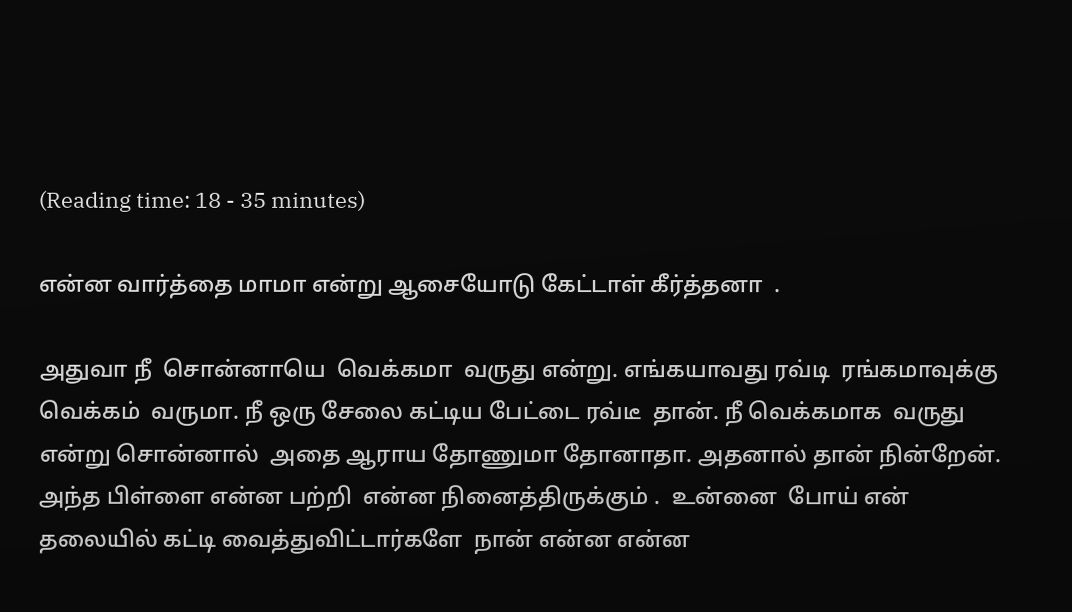(Reading time: 18 - 35 minutes)

என்ன வார்த்தை மாமா என்று ஆசையோடு கேட்டாள் கீர்த்தனா  .

அதுவா நீ  சொன்னாயெ  வெக்கமா  வருது என்று. எங்கயாவது ரவ்டி  ரங்கமாவுக்கு  வெக்கம்  வருமா. நீ ஒரு சேலை கட்டிய பேட்டை ரவ்டீ  தான். நீ வெக்கமாக  வருது  என்று சொன்னால்  அதை ஆராய தோணுமா தோனாதா. அதனால் தான் நின்றேன். அந்த பிள்ளை என்ன பற்றி  என்ன நினைத்திருக்கும் .  உன்னை  போய் என் தலையில் கட்டி வைத்துவிட்டார்களே  நான் என்ன என்ன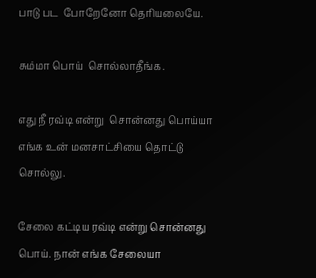பாடு பட  போறேனோ தெரியலையே.

சும்மா பொய்  சொல்லாதீங்க.

எது நீ ரவ்டி என்று  சொன்னது பொய்யா  எங்க உன் மனசாட்சியை தொட்டு சொல்லு.

சேலை கட்டிய ரவ்டி என்று சொன்னது பொய். நான் எங்க சேலையா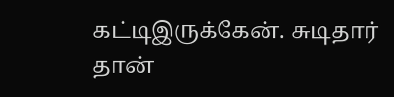கட்டிஇருக்கேன். சுடிதார் தான்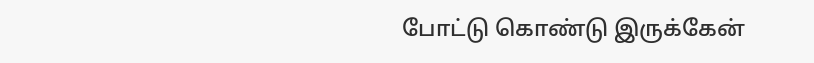போட்டு கொண்டு இருக்கேன்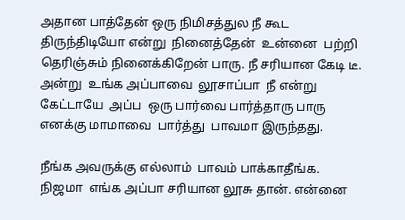அதான பாத்தேன் ஒரு நிமிசத்துல நீ கூட திருந்திடியோ என்று  நினைத்தேன்  உன்னை  பற்றி  தெரிஞ்சும் நினைக்கிறேன் பாரு. நீ சரியான கேடி டீ. அன்று  உங்க அப்பாவை  லூசாப்பா  நீ என்று கேட்டாயே  அப்ப  ஒரு பார்வை பார்த்தாரு பாரு எனக்கு மாமாவை  பார்த்து  பாவமா இருந்தது.

நீங்க அவருக்கு எல்லாம்  பாவம் பாக்காதீங்க. நிஜமா  எங்க அப்பா சரியான லூசு தான். என்னை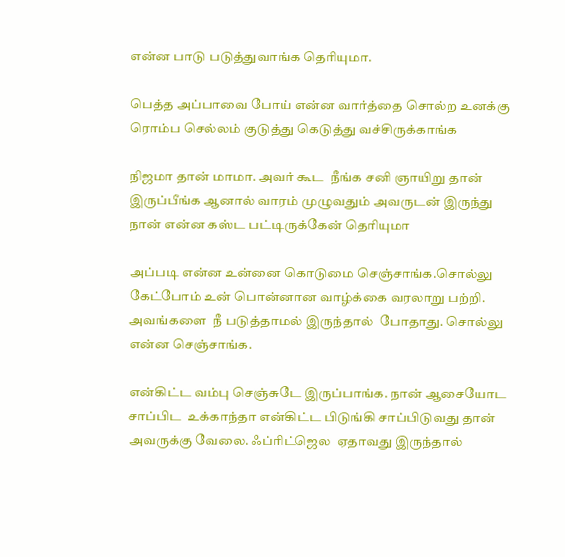என்ன பாடு படுத்துவாங்க தெரியுமா.

பெத்த அப்பாவை போய் என்ன வார்த்தை சொல்ற உனக்கு ரொம்ப செல்லம் குடுத்து கெடுத்து வச்சிருக்காங்க

நிஜமா தான் மாமா. அவர் கூட  நீங்க சனி ஞாயிறு தான் இருப்பீங்க ஆனால் வாரம் முழுவதும் அவருடன் இருந்து நான் என்ன கஸ்ட பட்டிருக்கேன் தெரியுமா

அப்படி என்ன உன்னை கொடுமை செஞ்சாங்க.சொல்லு கேட்போம் உன் பொன்னான வாழ்க்கை வரலாறு பற்றி. அவங்களை  நீ படுத்தாமல் இருந்தால்  போதாது. சொல்லு என்ன செஞ்சாங்க.

என்கிட்ட வம்பு செஞ்சுடே இருப்பாங்க. நான் ஆசையோட சாப்பிட  உக்காந்தா என்கிட்ட பிடுங்கி சாப்பிடுவது தான் அவருக்கு வேலை. ஃப்ரிட்ஜெல  ஏதாவது இருந்தால்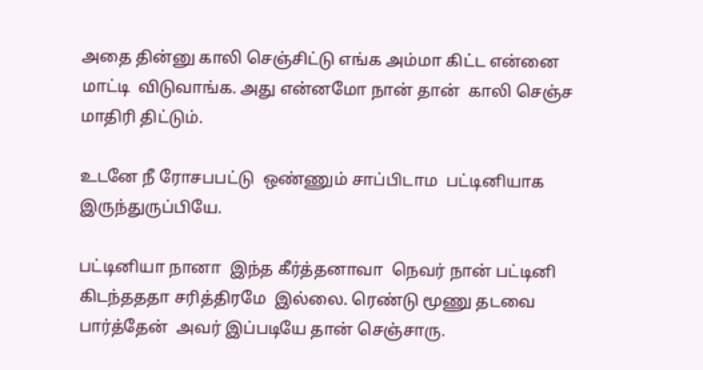அதை தின்னு காலி செஞ்சிட்டு எங்க அம்மா கிட்ட என்னை மாட்டி  விடுவாங்க. அது என்னமோ நான் தான்  காலி செஞ்ச மாதிரி திட்டும்.

உடனே நீ ரோசபபட்டு  ஒண்ணும் சாப்பிடாம  பட்டினியாக  இருந்துருப்பியே.

பட்டினியா நானா  இந்த கீர்த்தனாவா  நெவர் நான் பட்டினி  கிடந்தததா சரித்திரமே  இல்லை. ரெண்டு மூணு தடவை பார்த்தேன்  அவர் இப்படியே தான் செஞ்சாரு.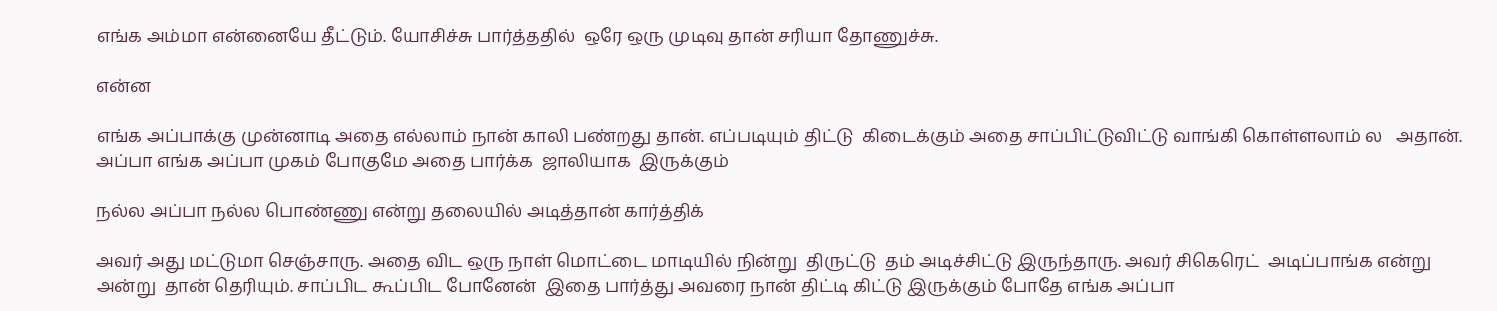எங்க அம்மா என்னையே தீட்டும். யோசிச்சு பார்த்ததில்  ஒரே ஒரு முடிவு தான் சரியா தோணுச்சு.

என்ன

எங்க அப்பாக்கு முன்னாடி அதை எல்லாம் நான் காலி பண்றது தான். எப்படியும் திட்டு  கிடைக்கும் அதை சாப்பிட்டுவிட்டு வாங்கி கொள்ளலாம் ல   அதான். அப்பா எங்க அப்பா முகம் போகுமே அதை பார்க்க  ஜாலியாக  இருக்கும்

நல்ல அப்பா நல்ல பொண்ணு என்று தலையில் அடித்தான் கார்த்திக்

அவர் அது மட்டுமா செஞ்சாரு. அதை விட ஒரு நாள் மொட்டை மாடியில் நின்று  திருட்டு  தம் அடிச்சிட்டு இருந்தாரு. அவர் சிகெரெட்  அடிப்பாங்க என்று அன்று  தான் தெரியும். சாப்பிட கூப்பிட போனேன்  இதை பார்த்து அவரை நான் திட்டி கிட்டு இருக்கும் போதே எங்க அப்பா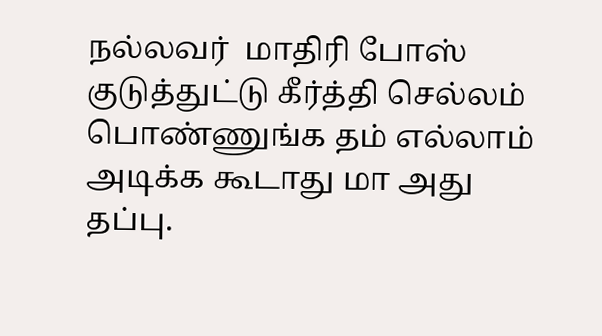நல்லவர்  மாதிரி போஸ் குடுத்துட்டு கீர்த்தி செல்லம் பொண்ணுங்க தம் எல்லாம்  அடிக்க கூடாது மா அது தப்பு.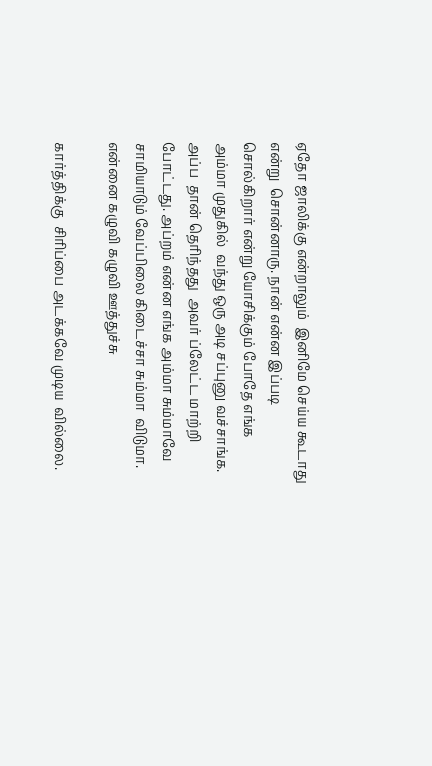ஏதோ ஜாலிக்கு என்றாலும்  இனிமே செய்ய கூடாது என்று  சொன்னாரு. நான் என்ன இப்படி சொல்கிறார் என்று யோசிக்கும் போதே எங்க அம்மா முதுகில்  வந்து ஒரு அடி சப்புனு வச்சாங்க. அப்ப  தான் தெரிந்தது  அவர் ப்லேட்ட மாற்றி போட்டது. அப்றம் என்ன எங்க அம்மா சும்மாவே  சாமியாடும் வேப்பிலை கிடைச்சா சும்மா  விடுமா. என்னை கழுவி கழுவி ஊத்துச்சு

கார்த்திக்கு  சிரிப்பை அடக்கவே முடிய  வில்லை.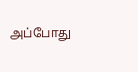அப்போது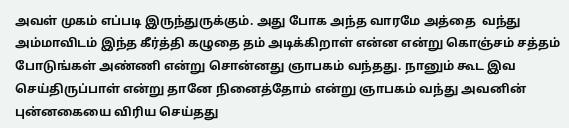அவள் முகம் எப்படி இருந்துருக்கும். அது போக அந்த வாரமே அத்தை  வந்து அம்மாவிடம் இந்த கீர்த்தி கழுதை தம் அடிக்கிறாள் என்ன என்று கொஞ்சம் சத்தம் போடுங்கள் அண்ணி என்று சொன்னது ஞாபகம் வந்தது. நானும் கூட இவ செய்திருப்பாள் என்று தானே நினைத்தோம் என்று ஞாபகம் வந்து அவனின் புன்னகையை விரிய செய்தது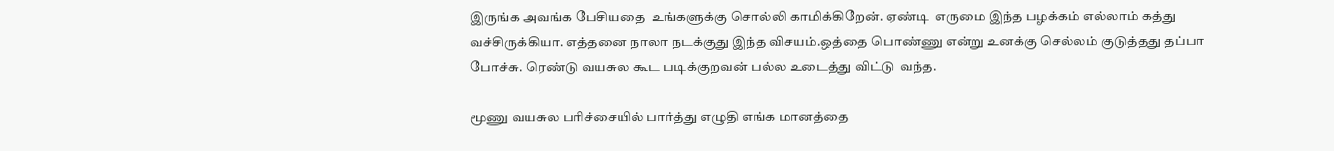இருங்க அவங்க பேசியதை  உங்களுக்கு சொல்லி காமிக்கிறேன். ஏண்டி  எருமை இந்த பழக்கம் எல்லாம் கத்து வச்சிருக்கியா. எத்தனை நாலா நடக்குது இந்த விசயம்.ஒத்தை பொண்ணு என்று உனக்கு செல்லம் குடுத்தது தப்பா போச்சு. ரெண்டு வயசுல கூட படிக்குறவன் பல்ல உடைத்து விட்டு  வந்த.

மூணு வயசுல பரிச்சையில் பார்த்து எழுதி எங்க மானத்தை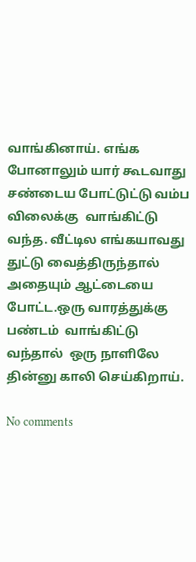வாங்கினாய். எங்க போனாலும் யார் கூடவாது  சண்டைய போட்டுட்டு வம்ப விலைக்கு  வாங்கிட்டு வந்த. வீட்டில எங்கயாவது துட்டு வைத்திருந்தால்  அதையும் ஆட்டையை  போட்ட.ஒரு வாரத்துக்கு பண்டம்  வாங்கிட்டு வந்தால்  ஒரு நாளிலே தின்னு காலி செய்கிறாய்.

No comments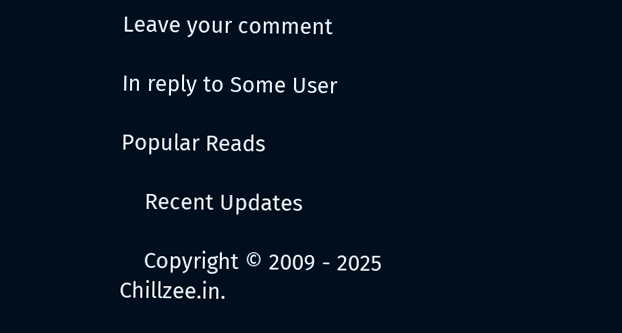Leave your comment

In reply to Some User

Popular Reads

    Recent Updates

    Copyright © 2009 - 2025 Chillzee.in.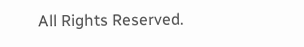All Rights Reserved.